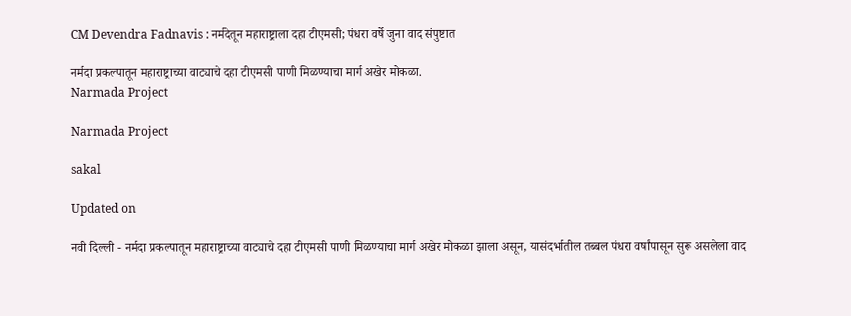CM Devendra Fadnavis : नर्मदेतून महाराष्ट्राला दहा टीएमसी; पंधरा वर्षे जुना वाद संपुष्टात

नर्मदा प्रकल्पातून महाराष्ट्राच्या वाट्याचे दहा टीएमसी पाणी मिळण्याचा मार्ग अखेर मोकळा.
Narmada Project

Narmada Project

sakal

Updated on

नवी दिल्ली - नर्मदा प्रकल्पातून महाराष्ट्राच्या वाट्याचे दहा टीएमसी पाणी मिळण्याचा मार्ग अखेर मोकळा झाला असून, यासंदर्भातील तब्बल पंधरा वर्षांपासून सुरू असलेला वाद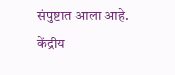संपुष्टात आला आहे. केंद्रीय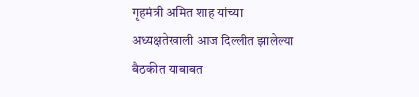गृहमंत्री अमित शाह यांच्या अध्यक्षतेखाली आज दिल्लीत झालेल्या बैठकीत याबाबत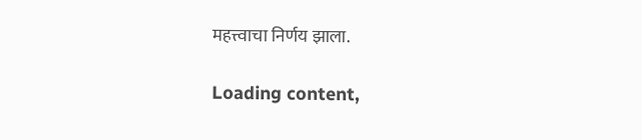महत्त्वाचा निर्णय झाला.

Loading content,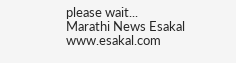please wait...
Marathi News Esakal
www.esakal.com